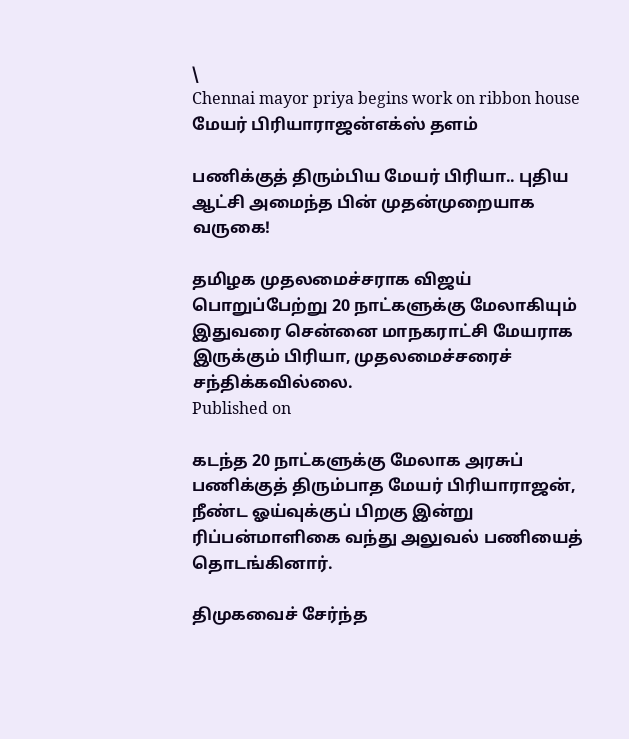\
Chennai mayor priya begins work on ribbon house
மேயர் பிரியாராஜன்எக்ஸ் தளம்

பணிக்குத் திரும்பிய மேயர் பிரியா.. புதிய ஆட்சி அமைந்த பின் முதன்முறையாக வருகை!

தமிழக முதலமைச்சராக விஜய் பொறுப்பேற்று 20 நாட்களுக்கு மேலாகியும் இதுவரை சென்னை மாநகராட்சி மேயராக இருக்கும் பிரியா, முதலமைச்சரைச் சந்திக்கவில்லை.
Published on

கடந்த 20 நாட்களுக்கு மேலாக அரசுப் பணிக்குத் திரும்பாத மேயர் பிரியாராஜன், நீண்ட ஓய்வுக்குப் பிறகு இன்று ரிப்பன்மாளிகை வந்து அலுவல் பணியைத் தொடங்கினார்.

திமுகவைச் சேர்ந்த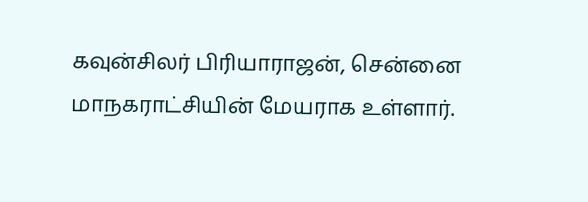கவுன்சிலர் பிரியாராஜன், சென்னை மாநகராட்சியின் மேயராக உள்ளார்.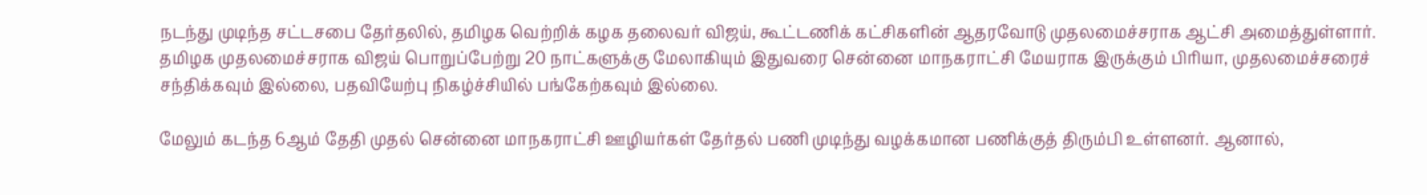நடந்து முடிந்த சட்டசபை தேர்தலில், தமிழக வெற்றிக் கழக தலைவர் விஜய், கூட்டணிக் கட்சிகளின் ஆதரவோடு முதலமைச்சராக ஆட்சி அமைத்துள்ளார். தமிழக முதலமைச்சராக விஜய் பொறுப்பேற்று 20 நாட்களுக்கு மேலாகியும் இதுவரை சென்னை மாநகராட்சி மேயராக இருக்கும் பிரியா, முதலமைச்சரைச் சந்திக்கவும் இல்லை, பதவியேற்பு நிகழ்ச்சியில் பங்கேற்கவும் இல்லை.

மேலும் கடந்த 6ஆம் தேதி முதல் சென்னை மாநகராட்சி ஊழியர்கள் தேர்தல் பணி முடிந்து வழக்கமான பணிக்குத் திரும்பி உள்ளனர். ஆனால்,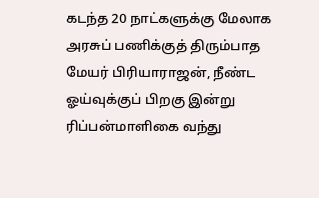கடந்த 20 நாட்களுக்கு மேலாக அரசுப் பணிக்குத் திரும்பாத மேயர் பிரியாராஜன், நீண்ட ஓய்வுக்குப் பிறகு இன்று ரிப்பன்மாளிகை வந்து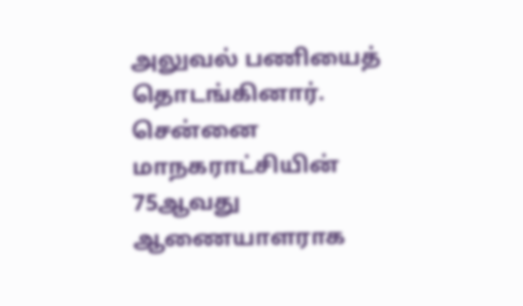அலுவல் பணியைத் தொடங்கினார். சென்னை மாநகராட்சியின் 75ஆவது ஆணையாளராக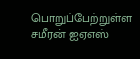பொறுப்பேற்றுள்ள சமீரன் ஐஏஎஸ்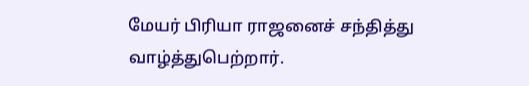மேயர் பிரியா ராஜனைச் சந்தித்து வாழ்த்துபெற்றார்.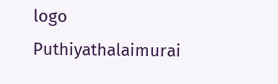logo
Puthiyathalaimurai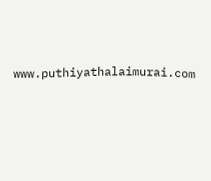www.puthiyathalaimurai.com